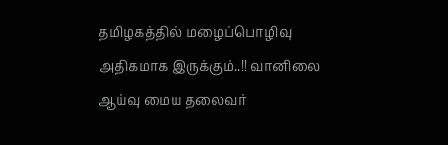தமிழகத்தில் மழைப்பொழிவு அதிகமாக இருக்கும்..!! வானிலை ஆய்வு மைய தலைவர்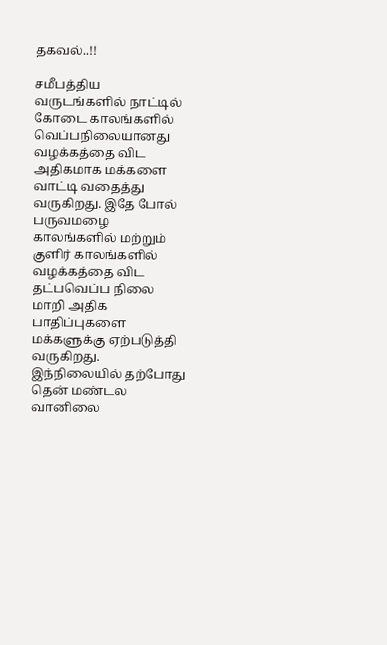தகவல்..!!

சமீபத்திய வருடங்களில் நாட்டில் கோடை காலங்களில் வெப்பநிலையானது வழக்கத்தை விட அதிகமாக மக்களை வாட்டி வதைத்து வருகிறது. இதே போல் பருவமழை காலங்களில் மற்றும் குளிர் காலங்களில் வழக்கத்தை விட தட்பவெப்ப நிலை மாறி அதிக பாதிப்புகளை மக்களுக்கு ஏற்படுத்தி வருகிறது. இந்நிலையில் தற்போது தென் மண்டல வானிலை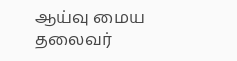ஆய்வு மைய தலைவர்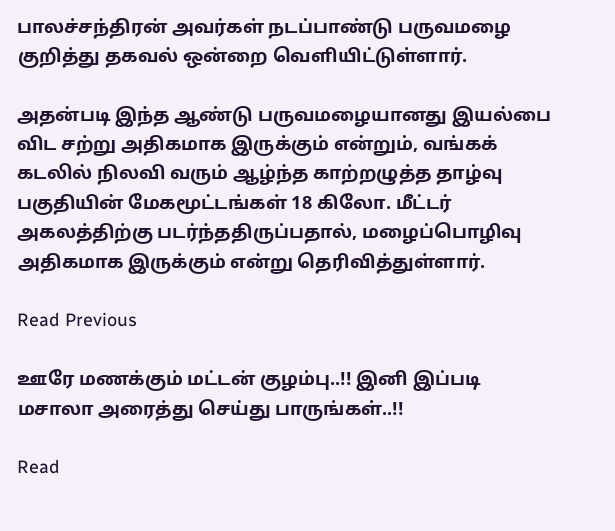பாலச்சந்திரன் அவர்கள் நடப்பாண்டு பருவமழை குறித்து தகவல் ஒன்றை வெளியிட்டுள்ளார்.

அதன்படி இந்த ஆண்டு பருவமழையானது இயல்பை விட சற்று அதிகமாக இருக்கும் என்றும், வங்கக் கடலில் நிலவி வரும் ஆழ்ந்த காற்றழுத்த தாழ்வு பகுதியின் மேகமூட்டங்கள் 18 கிலோ. மீட்டர் அகலத்திற்கு படர்ந்ததிருப்பதால், மழைப்பொழிவு அதிகமாக இருக்கும் என்று தெரிவித்துள்ளார்.

Read Previous

ஊரே மணக்கும் மட்டன் குழம்பு..!! இனி இப்படி மசாலா அரைத்து செய்து பாருங்கள்..!!

Read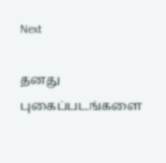Next

தனது புகைப்படங்களை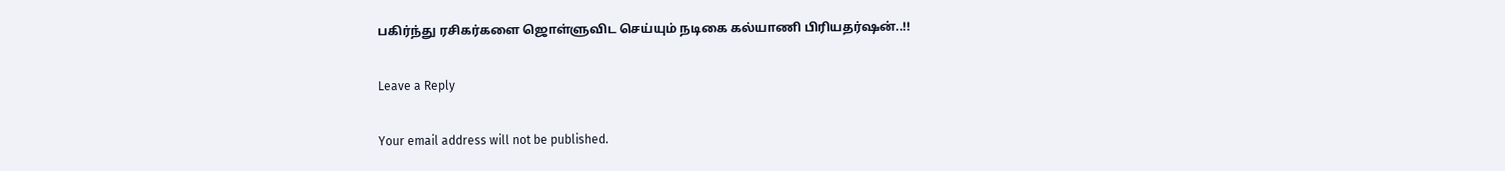பகிர்ந்து ரசிகர்களை ஜொள்ளுவிட செய்யும் நடிகை கல்யாணி பிரியதர்ஷன்..!!

Leave a Reply

Your email address will not be published.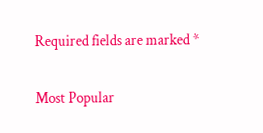Required fields are marked *

Most Popular